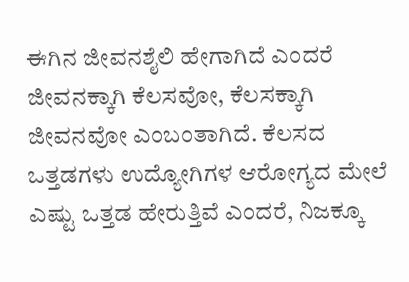ಈಗಿನ ಜೀವನಶೈಲಿ ಹೇಗಾಗಿದೆ ಎಂದರೆ ಜೀವನಕ್ಕಾಗಿ ಕೆಲಸವೋ, ಕೆಲಸಕ್ಕಾಗಿ ಜೀವನವೋ ಎಂಬಂತಾಗಿದೆ. ಕೆಲಸದ ಒತ್ತಡಗಳು ಉದ್ಯೋಗಿಗಳ ಆರೋಗ್ಯದ ಮೇಲೆ ಎಷ್ಟು ಒತ್ತಡ ಹೇರುತ್ತಿವೆ ಎಂದರೆ, ನಿಜಕ್ಕೂ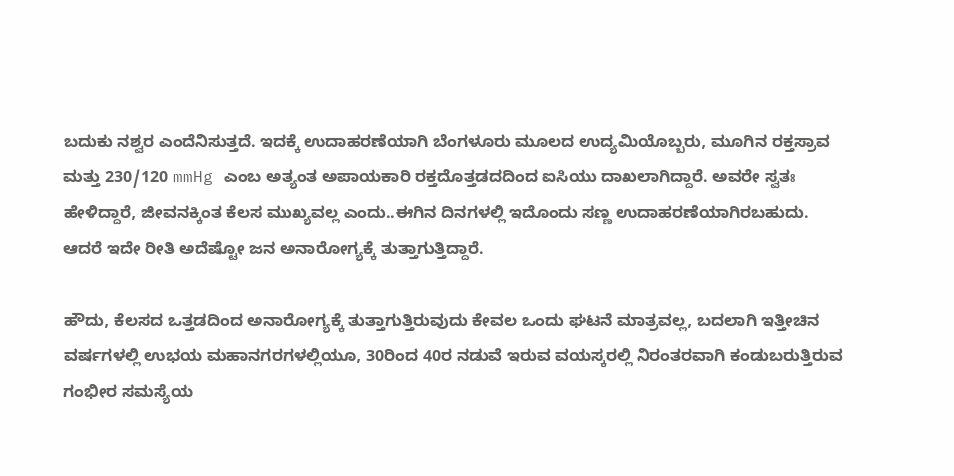ಬದುಕು ನಶ್ವರ ಎಂದೆನಿಸುತ್ತದೆ. ಇದಕ್ಕೆ ಉದಾಹರಣೆಯಾಗಿ ಬೆಂಗಳೂರು ಮೂಲದ ಉದ್ಯಮಿಯೊಬ್ಬರು, ಮೂಗಿನ ರಕ್ತಸ್ರಾವ ಮತ್ತು 230/120 mmHg ಎಂಬ ಅತ್ಯಂತ ಅಪಾಯಕಾರಿ ರಕ್ತದೊತ್ತಡದದಿಂದ ಐಸಿಯು ದಾಖಲಾಗಿದ್ದಾರೆ. ಅವರೇ ಸ್ವತಃ ಹೇಳಿದ್ದಾರೆ, ಜೀವನಕ್ಕಿಂತ ಕೆಲಸ ಮುಖ್ಯವಲ್ಲ ಎಂದು..ಈಗಿನ ದಿನಗಳಲ್ಲಿ ಇದೊಂದು ಸಣ್ಣ ಉದಾಹರಣೆಯಾಗಿರಬಹುದು. ಆದರೆ ಇದೇ ರೀತಿ ಅದೆಷ್ಟೋ ಜನ ಅನಾರೋಗ್ಯಕ್ಕೆ ತುತ್ತಾಗುತ್ತಿದ್ದಾರೆ.

ಹೌದು, ಕೆಲಸದ ಒತ್ತಡದಿಂದ ಅನಾರೋಗ್ಯಕ್ಕೆ ತುತ್ತಾಗುತ್ತಿರುವುದು ಕೇವಲ ಒಂದು ಘಟನೆ ಮಾತ್ರವಲ್ಲ, ಬದಲಾಗಿ ಇತ್ತೀಚಿನ ವರ್ಷಗಳಲ್ಲಿ ಉಭಯ ಮಹಾನಗರಗಳಲ್ಲಿಯೂ, 30ರಿಂದ 40ರ ನಡುವೆ ಇರುವ ವಯಸ್ಕರಲ್ಲಿ ನಿರಂತರವಾಗಿ ಕಂಡುಬರುತ್ತಿರುವ ಗಂಭೀರ ಸಮಸ್ಯೆಯ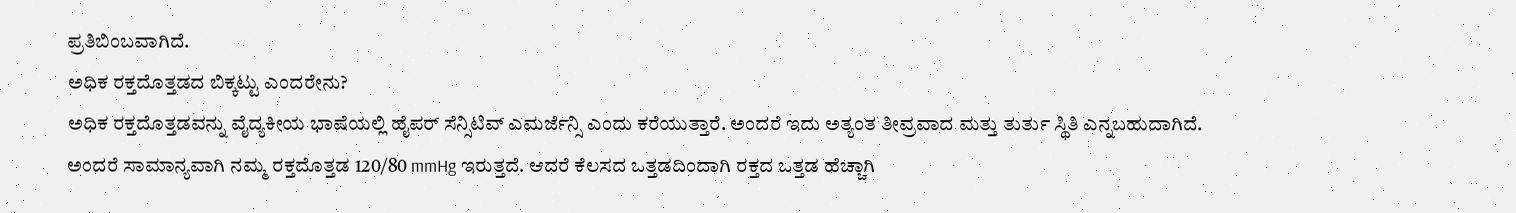ಪ್ರತಿಬಿಂಬವಾಗಿದೆ.
ಅಧಿಕ ರಕ್ತದೊತ್ತಡದ ಬಿಕ್ಕಟ್ಟು ಎಂದರೇನು?
ಅಧಿಕ ರಕ್ತದೊತ್ತಡವನ್ನು ವೈದ್ಯಕೀಯ ಭಾಷೆಯಲ್ಲಿ ಹೈಪರ್ ಸೆನ್ಸಿಟಿವ್ ಎಮರ್ಜೆನ್ಸಿ ಎಂದು ಕರೆಯುತ್ತಾರೆ. ಅಂದರೆ ಇದು ಅತ್ಯಂತ ತೀವ್ರವಾದ ಮತ್ತು ತುರ್ತು ಸ್ಥಿತಿ ಎನ್ನಬಹುದಾಗಿದೆ. ಅಂದರೆ ಸಾಮಾನ್ಯವಾಗಿ ನಮ್ಮ ರಕ್ತದೊತ್ತಡ 120/80 mmHg ಇರುತ್ತದೆ. ಆದರೆ ಕೆಲಸದ ಒತ್ತಡದಿಂದಾಗಿ ರಕ್ತದ ಒತ್ತಡ ಹೆಚ್ಚಾಗಿ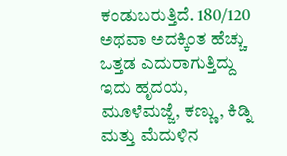ಕಂಡುಬರುತ್ತಿದೆ. 180/120 ಅಥವಾ ಅದಕ್ಕಿಂತ ಹೆಚ್ಚು ಒತ್ತಡ ಎದುರಾಗುತ್ತಿದ್ದು ಇದು ಹೃದಯ, ಮೂಳೆಮಜ್ಜೆ, ಕಣ್ಣು, ಕಿಡ್ನಿ ಮತ್ತು ಮೆದುಳಿನ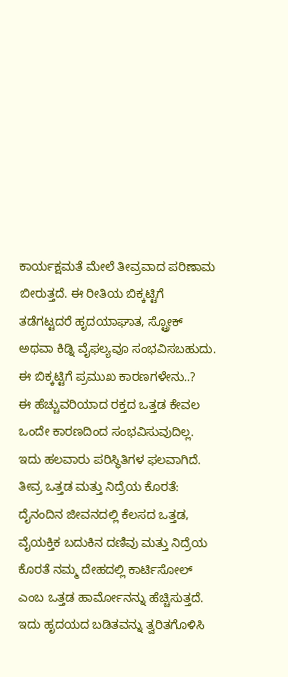ಕಾರ್ಯಕ್ಷಮತೆ ಮೇಲೆ ತೀವ್ರವಾದ ಪರಿಣಾಮ ಬೀರುತ್ತದೆ. ಈ ರೀತಿಯ ಬಿಕ್ಕಟ್ಟಿಗೆ ತಡೆಗಟ್ಟದರೆ ಹೃದಯಾಘಾತ, ಸ್ಟ್ರೋಕ್ ಅಥವಾ ಕಿಡ್ನಿ ವೈಫಲ್ಯವೂ ಸಂಭವಿಸಬಹುದು.
ಈ ಬಿಕ್ಕಟ್ಟಿಗೆ ಪ್ರಮುಖ ಕಾರಣಗಳೇನು..?
ಈ ಹೆಚ್ಚುವರಿಯಾದ ರಕ್ತದ ಒತ್ತಡ ಕೇವಲ ಒಂದೇ ಕಾರಣದಿಂದ ಸಂಭವಿಸುವುದಿಲ್ಲ. ಇದು ಹಲವಾರು ಪರಿಸ್ಥಿತಿಗಳ ಫಲವಾಗಿದೆ. ತೀವ್ರ ಒತ್ತಡ ಮತ್ತು ನಿದ್ರೆಯ ಕೊರತೆ: ದೈನಂದಿನ ಜೀವನದಲ್ಲಿ ಕೆಲಸದ ಒತ್ತಡ, ವೈಯಕ್ತಿಕ ಬದುಕಿನ ದಣಿವು ಮತ್ತು ನಿದ್ರೆಯ ಕೊರತೆ ನಮ್ಮ ದೇಹದಲ್ಲಿ ಕಾರ್ಟಿಸೋಲ್ ಎಂಬ ಒತ್ತಡ ಹಾರ್ಮೋನನ್ನು ಹೆಚ್ಚಿಸುತ್ತದೆ. ಇದು ಹೃದಯದ ಬಡಿತವನ್ನು ತ್ವರಿತಗೊಳಿಸಿ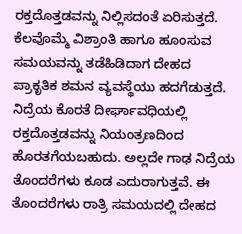ರಕ್ತದೊತ್ತಡವನ್ನು ನಿಲ್ಲಿಸದಂತೆ ಏರಿಸುತ್ತದೆ. ಕೆಲವೊಮ್ಮೆ ವಿಶ್ರಾಂತಿ ಹಾಗೂ ಹೂಂಸುವ ಸಮಯವನ್ನು ತಡೆಹಿಡಿದಾಗ ದೇಹದ ಪ್ರಾಕೃತಿಕ ಶಮನ ವ್ಯವಸ್ಥೆಯು ಹದಗೆಡುತ್ತದೆ. ನಿದ್ರೆಯ ಕೊರತೆ ದೀರ್ಘಾವಧಿಯಲ್ಲಿ ರಕ್ತದೊತ್ತಡವನ್ನು ನಿಯಂತ್ರಣದಿಂದ ಹೊರತಗೆಯಬಹುದು. ಅಲ್ಲದೇ ಗಾಢ ನಿದ್ರೆಯ ತೊಂದರೆಗಳು ಕೂಡ ಎದುರಾಗುತ್ತವೆ. ಈ ತೊಂದರೆಗಳು ರಾತ್ರಿ ಸಮಯದಲ್ಲಿ ದೇಹದ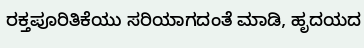ರಕ್ತಪೂರಿತಿಕೆಯು ಸರಿಯಾಗದಂತೆ ಮಾಡಿ, ಹೃದಯದ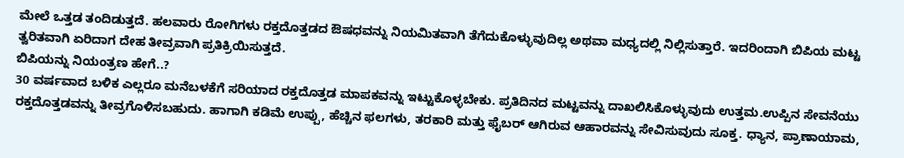ಮೇಲೆ ಒತ್ತಡ ತಂದಿಡುತ್ತದೆ. ಹಲವಾರು ರೋಗಿಗಳು ರಕ್ತದೊತ್ತಡದ ಔಷಧವನ್ನು ನಿಯಮಿತವಾಗಿ ತೆಗೆದುಕೊಳ್ಳುವುದಿಲ್ಲ ಅಥವಾ ಮಧ್ಯದಲ್ಲಿ ನಿಲ್ಲಿಸುತ್ತಾರೆ. ಇದರಿಂದಾಗಿ ಬಿಪಿಯ ಮಟ್ಟ ತ್ವರಿತವಾಗಿ ಏರಿದಾಗ ದೇಹ ತೀವ್ರವಾಗಿ ಪ್ರತಿಕ್ರಿಯಿಸುತ್ತದೆ.
ಬಿಪಿಯನ್ನು ನಿಯಂತ್ರಣ ಹೇಗೆ..?
30 ವರ್ಷವಾದ ಬಳಿಕ ಎಲ್ಲರೂ ಮನೆಬಳಕೆಗೆ ಸರಿಯಾದ ರಕ್ತದೊತ್ತಡ ಮಾಪಕವನ್ನು ಇಟ್ಟುಕೊಳ್ಳಬೇಕು. ಪ್ರತಿದಿನದ ಮಟ್ಟವನ್ನು ದಾಖಲಿಸಿಕೊಳ್ಳುವುದು ಉತ್ತಮ.ಉಪ್ಪಿನ ಸೇವನೆಯು ರಕ್ತದೊತ್ತಡವನ್ನು ತೀವ್ರಗೊಳಿಸಬಹುದು. ಹಾಗಾಗಿ ಕಡಿಮೆ ಉಪ್ಪು, ಹೆಚ್ಚಿನ ಫಲಗಳು, ತರಕಾರಿ ಮತ್ತು ಫೈಬರ್ ಆಗಿರುವ ಆಹಾರವನ್ನು ಸೇವಿಸುವುದು ಸೂಕ್ತ. ಧ್ಯಾನ, ಪ್ರಾಣಾಯಾಮ,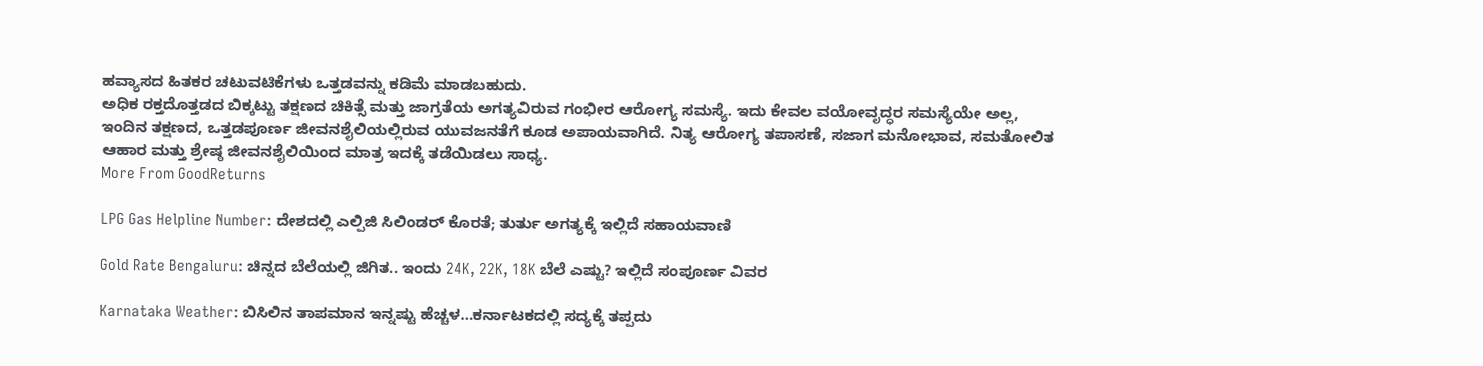ಹವ್ಯಾಸದ ಹಿತಕರ ಚಟುವಟಿಕೆಗಳು ಒತ್ತಡವನ್ನು ಕಡಿಮೆ ಮಾಡಬಹುದು.
ಅಧಿಕ ರಕ್ತದೊತ್ತಡದ ಬಿಕ್ಕಟ್ಟು ತಕ್ಷಣದ ಚಿಕಿತ್ಸೆ ಮತ್ತು ಜಾಗ್ರತೆಯ ಅಗತ್ಯವಿರುವ ಗಂಭೀರ ಆರೋಗ್ಯ ಸಮಸ್ಯೆ. ಇದು ಕೇವಲ ವಯೋವೃದ್ಧರ ಸಮಸ್ಯೆಯೇ ಅಲ್ಲ, ಇಂದಿನ ತಕ್ಷಣದ, ಒತ್ತಡಪೂರ್ಣ ಜೀವನಶೈಲಿಯಲ್ಲಿರುವ ಯುವಜನತೆಗೆ ಕೂಡ ಅಪಾಯವಾಗಿದೆ. ನಿತ್ಯ ಆರೋಗ್ಯ ತಪಾಸಣೆ, ಸಜಾಗ ಮನೋಭಾವ, ಸಮತೋಲಿತ ಆಹಾರ ಮತ್ತು ಶ್ರೇಷ್ಠ ಜೀವನಶೈಲಿಯಿಂದ ಮಾತ್ರ ಇದಕ್ಕೆ ತಡೆಯಿಡಲು ಸಾಧ್ಯ.
More From GoodReturns

LPG Gas Helpline Number: ದೇಶದಲ್ಲಿ ಎಲ್ಪಿಜಿ ಸಿಲಿಂಡರ್ ಕೊರತೆ; ತುರ್ತು ಅಗತ್ಯಕ್ಕೆ ಇಲ್ಲಿದೆ ಸಹಾಯವಾಣಿ

Gold Rate Bengaluru: ಚಿನ್ನದ ಬೆಲೆಯಲ್ಲಿ ಜಿಗಿತ.. ಇಂದು 24K, 22K, 18K ಬೆಲೆ ಎಷ್ಟು? ಇಲ್ಲಿದೆ ಸಂಪೂರ್ಣ ವಿವರ

Karnataka Weather: ಬಿಸಿಲಿನ ತಾಪಮಾನ ಇನ್ನಷ್ಟು ಹೆಚ್ಚಳ…ಕರ್ನಾಟಕದಲ್ಲಿ ಸದ್ಯಕ್ಕೆ ತಪ್ಪದು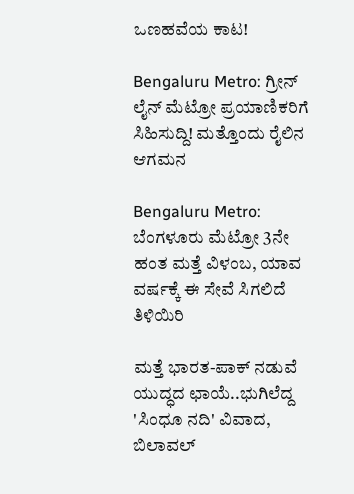ಒಣಹವೆಯ ಕಾಟ!

Bengaluru Metro: ಗ್ರೀನ್ ಲೈನ್ ಮೆಟ್ರೋ ಪ್ರಯಾಣಿಕರಿಗೆ ಸಿಹಿಸುದ್ದಿ! ಮತ್ತೊಂದು ರೈಲಿನ ಆಗಮನ

Bengaluru Metro: ಬೆಂಗಳೂರು ಮೆಟ್ರೋ 3ನೇ ಹಂತ ಮತ್ತೆ ವಿಳಂಬ, ಯಾವ ವರ್ಷಕ್ಕೆ ಈ ಸೇವೆ ಸಿಗಲಿದೆ ತಿಳಿಯಿರಿ

ಮತ್ತೆ ಭಾರತ-ಪಾಕ್ ನಡುವೆ ಯುದ್ಧದ ಛಾಯೆ..ಭುಗಿಲೆದ್ದ 'ಸಿಂಧೂ ನದಿ' ವಿವಾದ, ಬಿಲಾವಲ್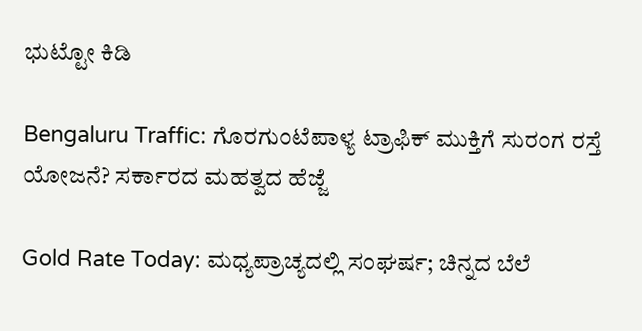ಭುಟ್ಟೋ ಕಿಡಿ

Bengaluru Traffic: ಗೊರಗುಂಟೆಪಾಳ್ಯ ಟ್ರಾಫಿಕ್ ಮುಕ್ತಿಗೆ ಸುರಂಗ ರಸ್ತೆ ಯೋಜನೆ? ಸರ್ಕಾರದ ಮಹತ್ವದ ಹೆಜ್ಜೆ

Gold Rate Today: ಮಧ್ಯಪ್ರಾಚ್ಯದಲ್ಲಿ ಸಂಘರ್ಷ; ಚಿನ್ನದ ಬೆಲೆ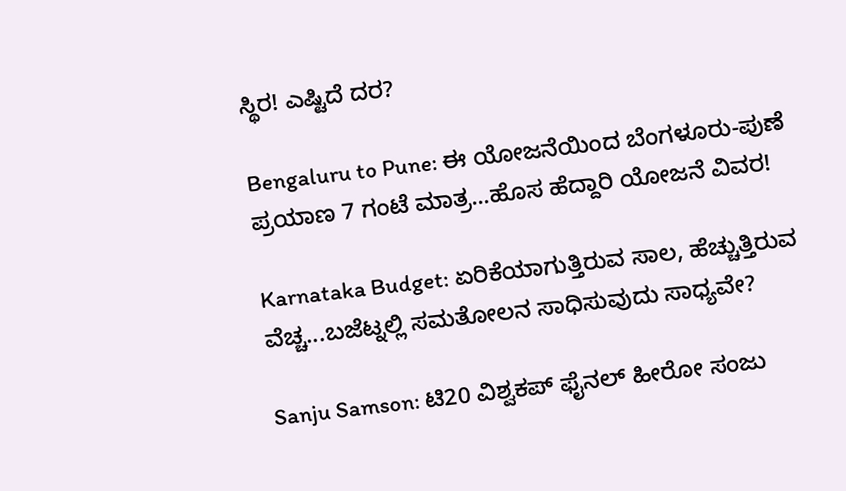ಸ್ಥಿರ! ಎಷ್ಟಿದೆ ದರ?

Bengaluru to Pune: ಈ ಯೋಜನೆಯಿಂದ ಬೆಂಗಳೂರು-ಪುಣೆ ಪ್ರಯಾಣ 7 ಗಂಟೆ ಮಾತ್ರ...ಹೊಸ ಹೆದ್ದಾರಿ ಯೋಜನೆ ವಿವರ!

Karnataka Budget: ಏರಿಕೆಯಾಗುತ್ತಿರುವ ಸಾಲ, ಹೆಚ್ಚುತ್ತಿರುವ ವೆಚ್ಚ...ಬಜೆಟ್ನಲ್ಲಿ ಸಮತೋಲನ ಸಾಧಿಸುವುದು ಸಾಧ್ಯವೇ?

Sanju Samson: ಟಿ20 ವಿಶ್ವಕಪ್ ಫೈನಲ್ ಹೀರೋ ಸಂಜು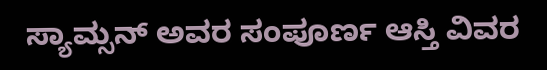ಸ್ಯಾಮ್ಸನ್ ಅವರ ಸಂಪೂರ್ಣ ಆಸ್ತಿ ವಿವರ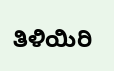ತಿಳಿಯಿರಿ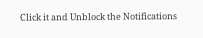Click it and Unblock the Notifications